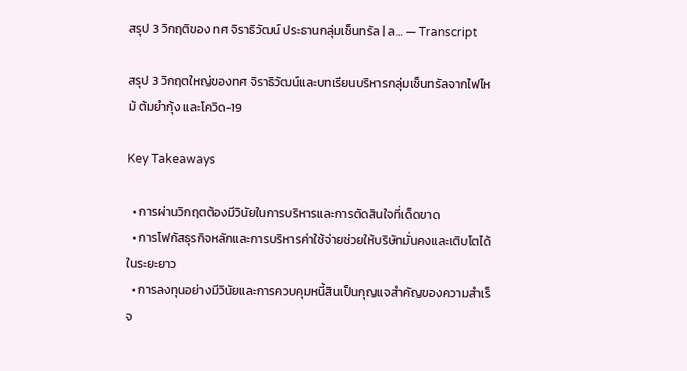สรุป 3 วิกฤติของ ทศ จิราธิวัฒน์ ประธานกลุ่มเซ็นทรัล | ล… — Transcript

สรุป 3 วิกฤตใหญ่ของทศ จิราธิวัฒน์และบทเรียนบริหารกลุ่มเซ็นทรัลจากไฟไหม้ ต้มยำกุ้ง และโควิด-19

Key Takeaways

  • การผ่านวิกฤตต้องมีวินัยในการบริหารและการตัดสินใจที่เด็ดขาด
  • การโฟกัสธุรกิจหลักและการบริหารค่าใช้จ่ายช่วยให้บริษัทมั่นคงและเติบโตได้ในระยะยาว
  • การลงทุนอย่างมีวินัยและการควบคุมหนี้สินเป็นกุญแจสำคัญของความสำเร็จ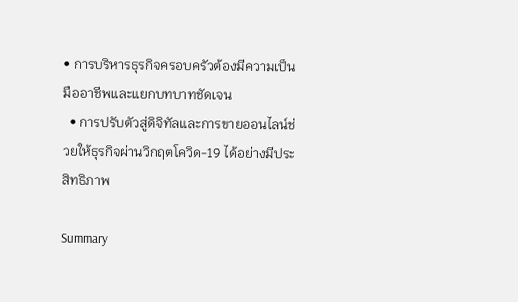• การบริหารธุรกิจครอบครัวต้องมีความเป็นมืออาชีพและแยกบทบาทชัดเจน
  • การปรับตัวสู่ดิจิทัลและการขายออนไลน์ช่วยให้ธุรกิจผ่านวิกฤตโควิด-19 ได้อย่างมีประสิทธิภาพ

Summary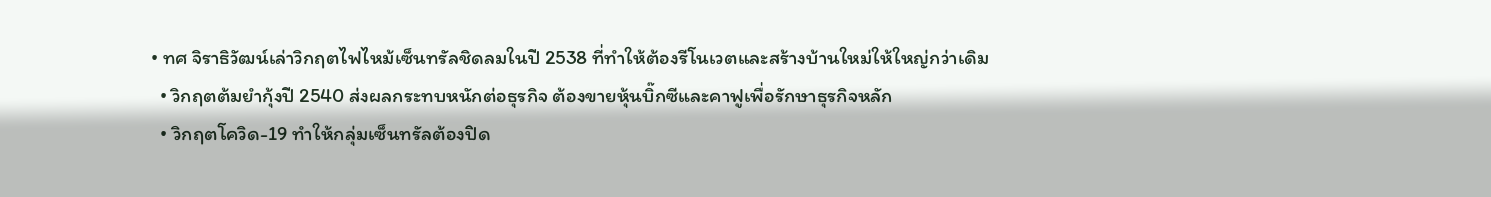• ทศ จิราธิวัฒน์เล่าวิกฤตไฟไหม้เซ็นทรัลชิดลมในปี 2538 ที่ทำให้ต้องรีโนเวตและสร้างบ้านใหม่ให้ใหญ่กว่าเดิม
  • วิกฤตต้มยำกุ้งปี 2540 ส่งผลกระทบหนักต่อธุรกิจ ต้องขายหุ้นบิ๊กซีและคาฟูเพื่อรักษาธุรกิจหลัก
  • วิกฤตโควิด-19 ทำให้กลุ่มเซ็นทรัลต้องปิด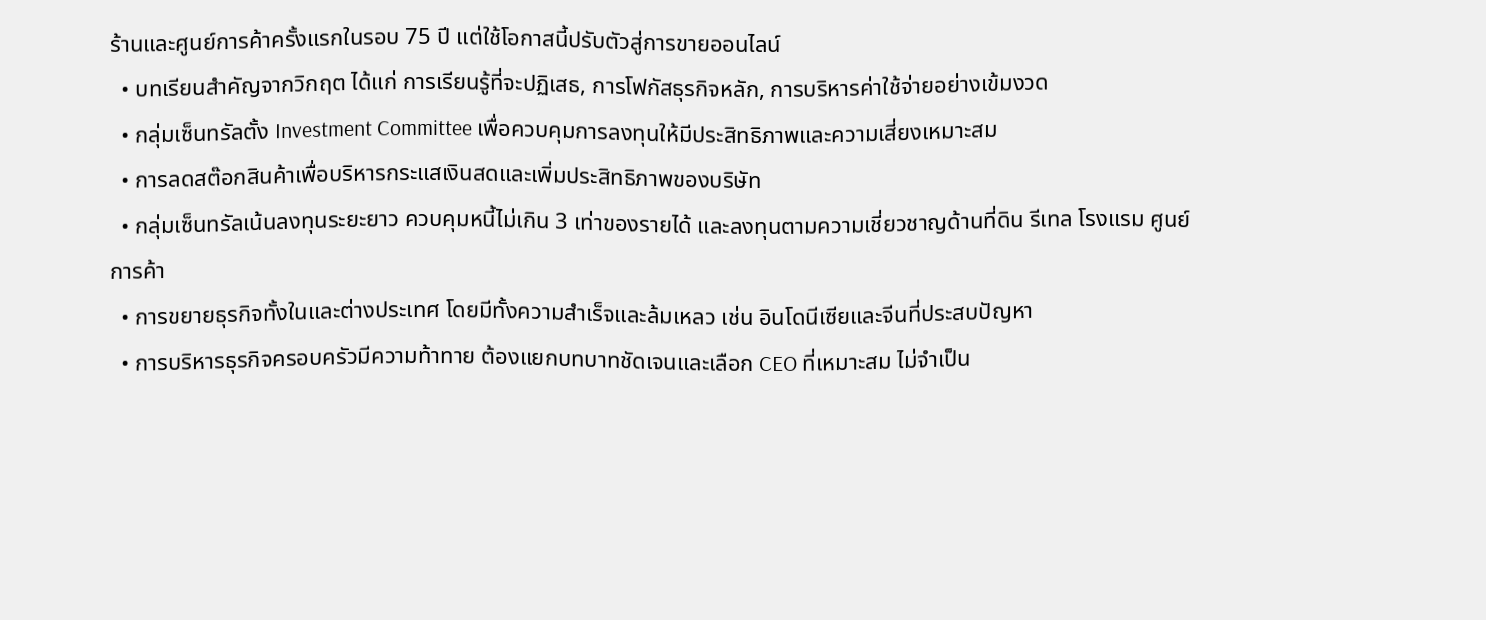ร้านและศูนย์การค้าครั้งแรกในรอบ 75 ปี แต่ใช้โอกาสนี้ปรับตัวสู่การขายออนไลน์
  • บทเรียนสำคัญจากวิกฤต ได้แก่ การเรียนรู้ที่จะปฏิเสธ, การโฟกัสธุรกิจหลัก, การบริหารค่าใช้จ่ายอย่างเข้มงวด
  • กลุ่มเซ็นทรัลตั้ง Investment Committee เพื่อควบคุมการลงทุนให้มีประสิทธิภาพและความเสี่ยงเหมาะสม
  • การลดสต๊อกสินค้าเพื่อบริหารกระแสเงินสดและเพิ่มประสิทธิภาพของบริษัท
  • กลุ่มเซ็นทรัลเน้นลงทุนระยะยาว ควบคุมหนี้ไม่เกิน 3 เท่าของรายได้ และลงทุนตามความเชี่ยวชาญด้านที่ดิน รีเทล โรงแรม ศูนย์การค้า
  • การขยายธุรกิจทั้งในและต่างประเทศ โดยมีทั้งความสำเร็จและล้มเหลว เช่น อินโดนีเซียและจีนที่ประสบปัญหา
  • การบริหารธุรกิจครอบครัวมีความท้าทาย ต้องแยกบทบาทชัดเจนและเลือก CEO ที่เหมาะสม ไม่จำเป็น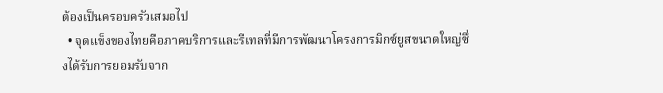ต้องเป็นครอบครัวเสมอไป
  • จุดแข็งของไทยคือภาคบริการและรีเทลที่มีการพัฒนาโครงการมิกซ์ยูสขนาดใหญ่ซึ่งได้รับการยอมรับจาก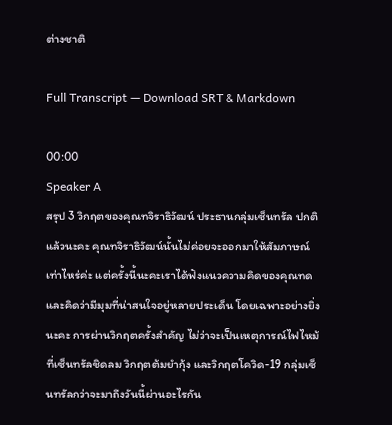ต่างชาติ

Full Transcript — Download SRT & Markdown

00:00
Speaker A
สรุป 3 วิกฤตของคุณทจิราธิวัฒน์ ประธานกลุ่มเซ็นทรัล ปกติแล้วนะคะ คุณทจิราธิวัฒน์นั้นไม่ค่อยจะออกมาให้สัมภาษณ์เท่าไหร่ค่ะ แต่ครั้งนี้นะคะเราได้ฟังแนวความคิดของคุณทดและคิดว่ามีมุมที่น่าสนใจอยู่หลายประเด็น โดยเฉพาะอย่างยิ่งนะคะ การผ่านวิกฤตครั้งสำคัญ ไม่ว่าจะเป็นเหตุการณ์ไฟไหม้ที่เซ็นทรัลชิดลม วิกฤตต้มยำกุ้ง และวิกฤตโควิด-19 กลุ่มเซ็นทรัลกว่าจะมาถึงวันนี้ผ่านอะไรกัน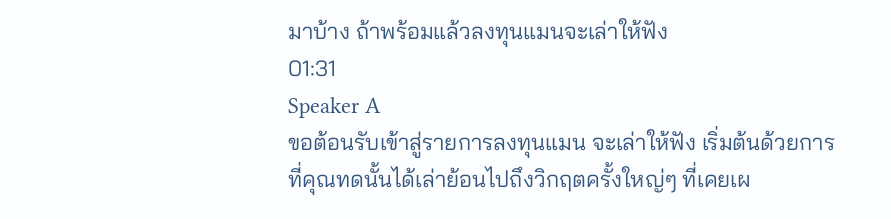มาบ้าง ถ้าพร้อมแล้วลงทุนแมนจะเล่าให้ฟัง
01:31
Speaker A
ขอต้อนรับเข้าสู่รายการลงทุนแมน จะเล่าให้ฟัง เริ่มต้นด้วยการที่คุณทดนั้นได้เล่าย้อนไปถึงวิกฤตครั้งใหญ่ๆ ที่เคยเผ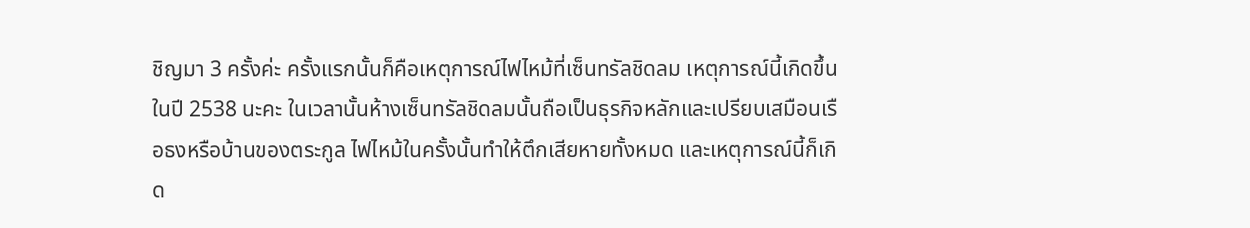ชิญมา 3 ครั้งค่ะ ครั้งแรกนั้นก็คือเหตุการณ์ไฟไหม้ที่เซ็นทรัลชิดลม เหตุการณ์นี้เกิดขึ้นในปี 2538 นะคะ ในเวลานั้นห้างเซ็นทรัลชิดลมนั้นถือเป็นธุรกิจหลักและเปรียบเสมือนเรือธงหรือบ้านของตระกูล ไฟไหม้ในครั้งนั้นทำให้ตึกเสียหายทั้งหมด และเหตุการณ์นี้ก็เกิด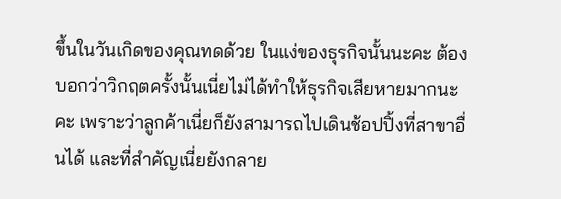ขึ้นในวันเกิดของคุณทดด้วย ในแง่ของธุรกิจนั้นนะคะ ต้องบอกว่าวิกฤตครั้งนั้นเนี่ยไม่ได้ทำให้ธุรกิจเสียหายมากนะคะ เพราะว่าลูกค้าเนี่ยก็ยังสามารถไปเดินช้อปปิ้งที่สาขาอื่นได้ และที่สำคัญเนี่ยยังกลาย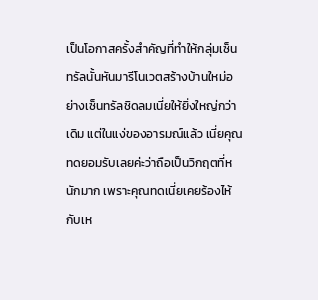เป็นโอกาสครั้งสำคัญที่ทำให้กลุ่มเซ็นทรัลนั้นหันมารีโนเวตสร้างบ้านใหม่อย่างเซ็นทรัลชิดลมเนี่ยให้ยิ่งใหญ่กว่าเดิม แต่ในแง่ของอารมณ์แล้ว เนี่ยคุณทดยอมรับเลยค่ะว่าถือเป็นวิกฤตที่หนักมาก เพราะคุณทดเนี่ยเคยร้องไห้กับเห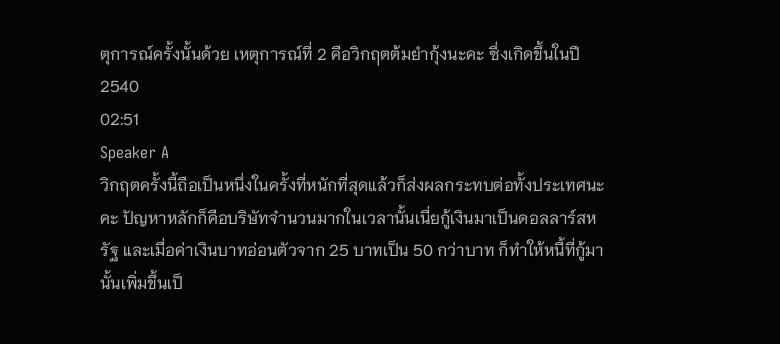ตุการณ์ครั้งนั้นด้วย เหตุการณ์ที่ 2 คือวิกฤตต้มยำกุ้งนะคะ ซึ่งเกิดขึ้นในปี 2540
02:51
Speaker A
วิกฤตครั้งนี้ถือเป็นหนึ่งในครั้งที่หนักที่สุดแล้วก็ส่งผลกระทบต่อทั้งประเทศนะคะ ปัญหาหลักก็คือบริษัทจำนวนมากในเวลานั้นเนี่ยกู้เงินมาเป็นดอลลาร์สหรัฐ และเมื่อค่าเงินบาทอ่อนตัวจาก 25 บาทเป็น 50 กว่าบาท ก็ทำให้หนี้ที่กู้มานั้นเพิ่มขึ้นเป็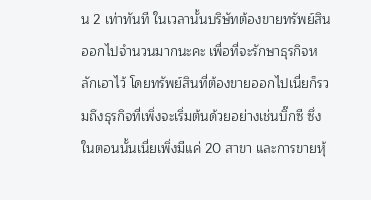น 2 เท่าทันที ในเวลานั้นบริษัทต้องขายทรัพย์สินออกไปจำนวนมากนะคะ เพื่อที่จะรักษาธุรกิจหลักเอาไว้ โดยทรัพย์สินที่ต้องขายออกไปเนี่ยก็รวมถึงธุรกิจที่เพิ่งจะเริ่มต้นด้วยอย่างเช่นบิ๊กซี ซึ่งในตอนนั้นเนี่ยเพิ่งมีแค่ 20 สาขา และการขายหุ้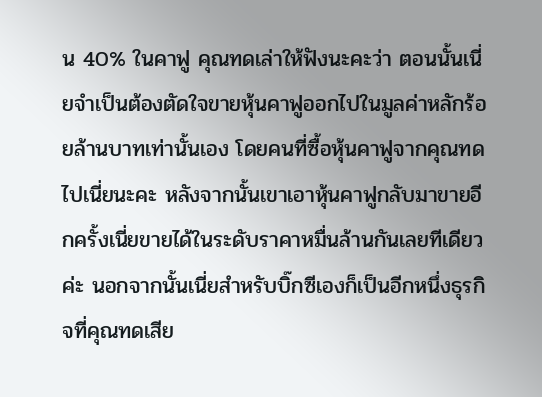น 40% ในคาฟู คุณทดเล่าให้ฟังนะคะว่า ตอนนั้นเนี่ยจำเป็นต้องตัดใจขายหุ้นคาฟูออกไปในมูลค่าหลักร้อยล้านบาทเท่านั้นเอง โดยคนที่ซื้อหุ้นคาฟูจากคุณทดไปเนี่ยนะคะ หลังจากนั้นเขาเอาหุ้นคาฟูกลับมาขายอีกครั้งเนี่ยขายได้ในระดับราคาหมื่นล้านกันเลยทีเดียวค่ะ นอกจากนั้นเนี่ยสำหรับบิ๊กซีเองก็เป็นอีกหนึ่งธุรกิจที่คุณทดเสีย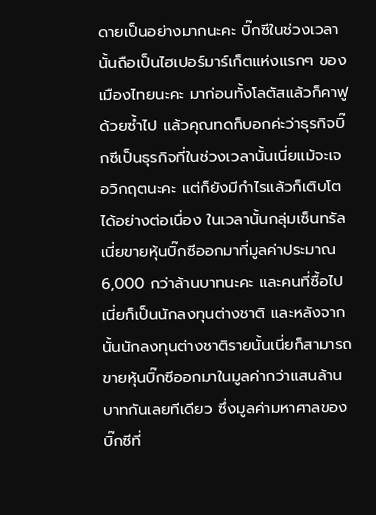ดายเป็นอย่างมากนะคะ บิ๊กซีในช่วงเวลานั้นถือเป็นไฮเปอร์มาร์เก็ตแห่งแรกๆ ของเมืองไทยนะคะ มาก่อนทั้งโลตัสแล้วก็คาฟูด้วยซ้ำไป แล้วคุณทดก็บอกค่ะว่าธุรกิจบิ๊กซีเป็นธุรกิจที่ในช่วงเวลานั้นเนี่ยแม้จะเจอวิกฤตนะคะ แต่ก็ยังมีกำไรแล้วก็เติบโตได้อย่างต่อเนื่อง ในเวลานั้นกลุ่มเซ็นทรัลเนี่ยขายหุ้นบิ๊กซีออกมาที่มูลค่าประมาณ 6,000 กว่าล้านบาทนะคะ และคนที่ซื้อไปเนี่ยก็เป็นนักลงทุนต่างชาติ และหลังจากนั้นนักลงทุนต่างชาติรายนั้นเนี่ยก็สามารถขายหุ้นบิ๊กซีออกมาในมูลค่ากว่าแสนล้านบาทกันเลยทีเดียว ซึ่งมูลค่ามหาศาลของบิ๊กซีที่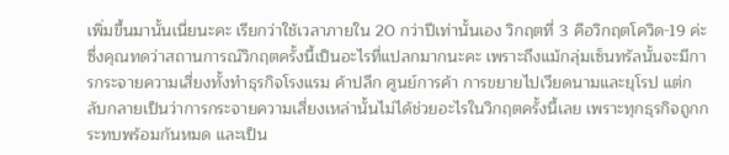เพิ่มขึ้นมานั้นเนี่ยนะคะ เรียกว่าใช้เวลาภายใน 20 กว่าปีเท่านั้นเอง วิกฤตที่ 3 คือวิกฤตโควิด-19 ค่ะ ซึ่งคุณทดว่าสถานการณ์วิกฤตครั้งนี้เป็นอะไรที่แปลกมากนะคะ เพราะถึงแม้กลุ่มเซ็นทรัลนั้นจะมีการกระจายความเสี่ยงทั้งทำธุรกิจโรงแรม ค้าปลีก ศูนย์การค้า การขยายไปเวียดนามและยุโรป แต่กลับกลายเป็นว่าการกระจายความเสี่ยงเหล่านั้นไม่ได้ช่วยอะไรในวิกฤตครั้งนี้เลย เพราะทุกธุรกิจถูกกระทบพร้อมกันหมด และเป็น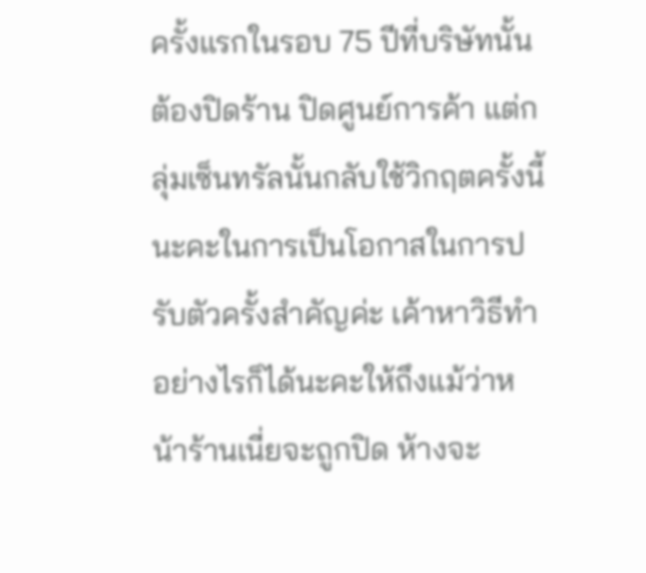ครั้งแรกในรอบ 75 ปีที่บริษัทนั้นต้องปิดร้าน ปิดศูนย์การค้า แต่กลุ่มเซ็นทรัลนั้นกลับใช้วิกฤตครั้งนี้นะคะในการเป็นโอกาสในการปรับตัวครั้งสำคัญค่ะ เค้าหาวิธีทำอย่างไรก็ได้นะคะให้ถึงแม้ว่าหน้าร้านเนี่ยจะถูกปิด ห้างจะ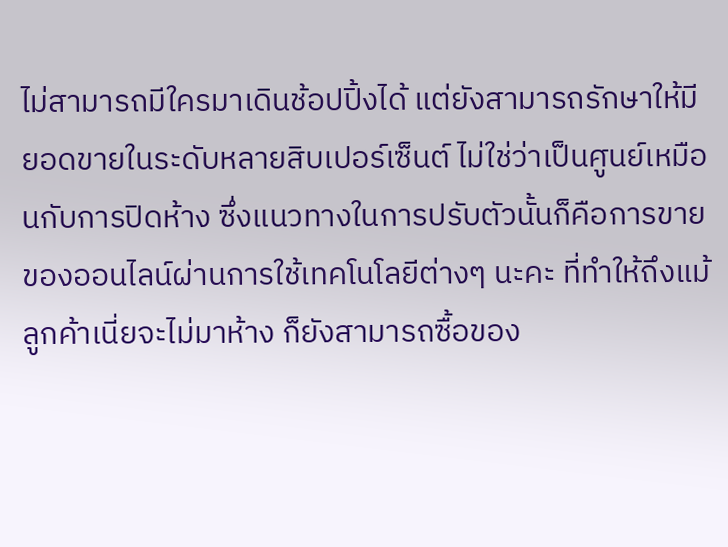ไม่สามารถมีใครมาเดินช้อปปิ้งได้ แต่ยังสามารถรักษาให้มียอดขายในระดับหลายสิบเปอร์เซ็นต์ ไม่ใช่ว่าเป็นศูนย์เหมือนกับการปิดห้าง ซึ่งแนวทางในการปรับตัวนั้นก็คือการขายของออนไลน์ผ่านการใช้เทคโนโลยีต่างๆ นะคะ ที่ทำให้ถึงแม้ลูกค้าเนี่ยจะไม่มาห้าง ก็ยังสามารถซื้อของ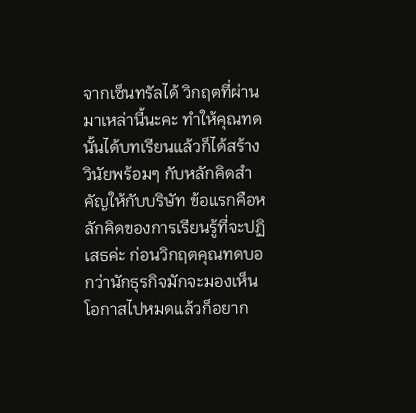จากเซ็นทรัลได้ วิกฤตที่ผ่านมาเหล่านี้นะคะ ทำให้คุณทดนั้นได้บทเรียนแล้วก็ได้สร้างวินัยพร้อมๆ กับหลักคิดสำคัญให้กับบริษัท ข้อแรกคือหลักคิดของการเรียนรู้ที่จะปฏิเสธค่ะ ก่อนวิกฤตคุณทดบอกว่านักธุรกิจมักจะมองเห็นโอกาสไปหมดแล้วก็อยาก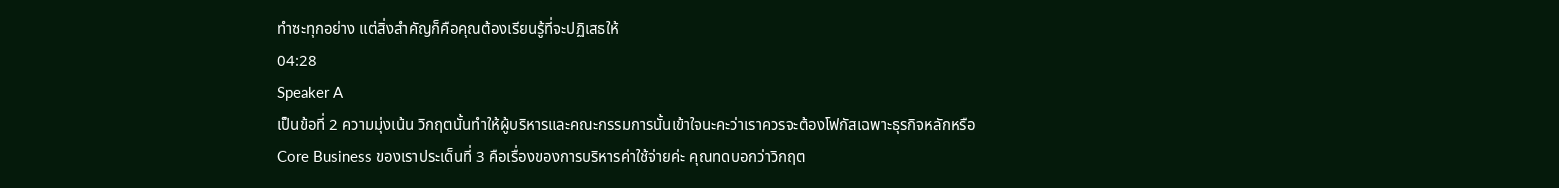ทำซะทุกอย่าง แต่สิ่งสำคัญก็คือคุณต้องเรียนรู้ที่จะปฏิเสธให้
04:28
Speaker A
เป็นข้อที่ 2 ความมุ่งเน้น วิกฤตนั้นทำให้ผู้บริหารและคณะกรรมการนั้นเข้าใจนะคะว่าเราควรจะต้องโฟกัสเฉพาะธุรกิจหลักหรือ Core Business ของเราประเด็นที่ 3 คือเรื่องของการบริหารค่าใช้จ่ายค่ะ คุณทดบอกว่าวิกฤต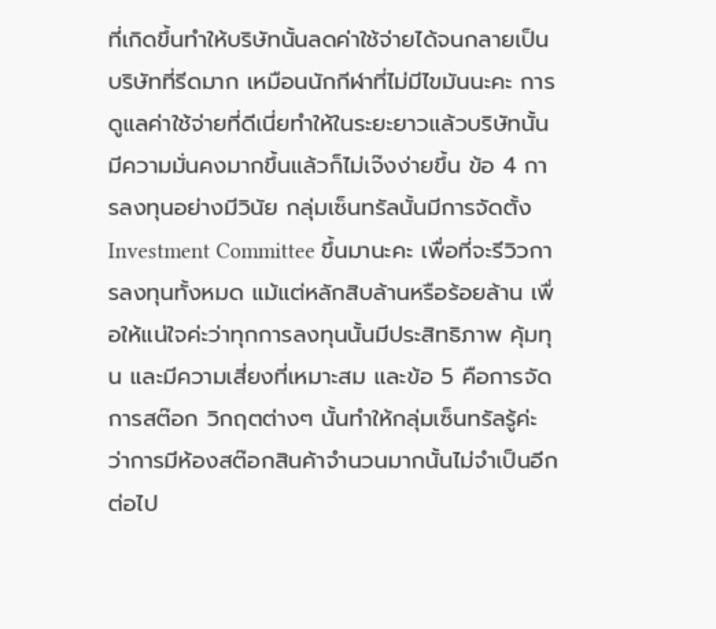ที่เกิดขึ้นทำให้บริษัทนั้นลดค่าใช้จ่ายได้จนกลายเป็นบริษัทที่รีดมาก เหมือนนักกีฬาที่ไม่มีไขมันนะคะ การดูแลค่าใช้จ่ายที่ดีเนี่ยทำให้ในระยะยาวแล้วบริษัทนั้นมีความมั่นคงมากขึ้นแล้วก็ไม่เจ๊งง่ายขึ้น ข้อ 4 การลงทุนอย่างมีวินัย กลุ่มเซ็นทรัลนั้นมีการจัดตั้ง Investment Committee ขึ้นมานะคะ เพื่อที่จะรีวิวการลงทุนทั้งหมด แม้แต่หลักสิบล้านหรือร้อยล้าน เพื่อให้แน่ใจค่ะว่าทุกการลงทุนนั้นมีประสิทธิภาพ คุ้มทุน และมีความเสี่ยงที่เหมาะสม และข้อ 5 คือการจัดการสต๊อก วิกฤตต่างๆ นั้นทำให้กลุ่มเซ็นทรัลรู้ค่ะว่าการมีห้องสต๊อกสินค้าจำนวนมากนั้นไม่จำเป็นอีกต่อไป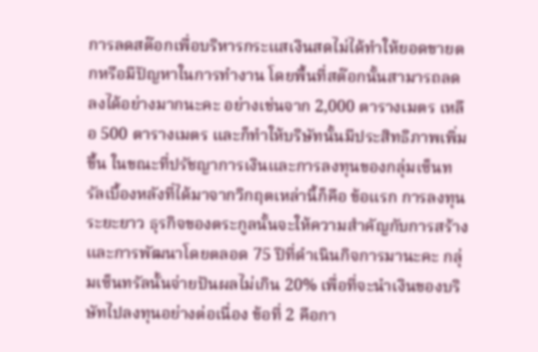การลดสต๊อกเพื่อบริหารกระแสเงินสดไม่ได้ทำให้ยอดขายตกหรือมีปัญหาในการทำงาน โดยพื้นที่สต๊อกนั้นสามารถลดลงได้อย่างมากนะคะ อย่างเช่นจาก 2,000 ตารางเมตร เหลือ 500 ตารางเมตร และก็ทำให้บริษัทนั้นมีประสิทธิภาพเพิ่มขึ้น ในขณะที่ปรัชญาการเงินและการลงทุนของกลุ่มเซ็นทรัลเบื้องหลังที่ได้มาจากวิกฤตเหล่านี้ก็คือ ข้อแรก การลงทุนระยะยาว ธุรกิจของตระกูลนั้นจะให้ความสำคัญกับการสร้างและการพัฒนาโดยตลอด 75 ปีที่ดำเนินกิจการมานะคะ กลุ่มเซ็นทรัลนั้นจ่ายปันผลไม่เกิน 20% เพื่อที่จะนำเงินของบริษัทไปลงทุนอย่างต่อเนื่อง ข้อที่ 2 คือกา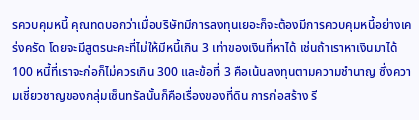รควบคุมหนี้ คุณทดบอกว่าเมื่อบริษัทมีการลงทุนเยอะก็จะต้องมีการควบคุมหนี้อย่างเคร่งครัด โดยจะมีสูตรนะคะที่ไม่ให้มีหนี้เกิน 3 เท่าของเงินที่หาได้ เช่นถ้าเราหาเงินมาได้ 100 หนี้ที่เราจะก่อก็ไม่ควรเกิน 300 และข้อที่ 3 คือเน้นลงทุนตามความชำนาญ ซึ่งความเชี่ยวชาญของกลุ่มเซ็นทรัลนั้นก็คือเรื่องของที่ดิน การก่อสร้าง รี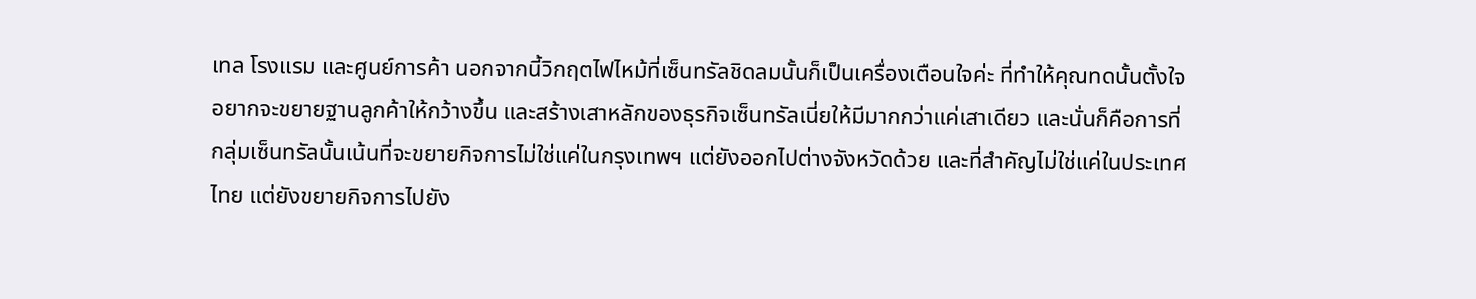เทล โรงแรม และศูนย์การค้า นอกจากนี้วิกฤตไฟไหม้ที่เซ็นทรัลชิดลมนั้นก็เป็นเครื่องเตือนใจค่ะ ที่ทำให้คุณทดนั้นตั้งใจอยากจะขยายฐานลูกค้าให้กว้างขึ้น และสร้างเสาหลักของธุรกิจเซ็นทรัลเนี่ยให้มีมากกว่าแค่เสาเดียว และนั่นก็คือการที่กลุ่มเซ็นทรัลนั้นเน้นที่จะขยายกิจการไม่ใช่แค่ในกรุงเทพฯ แต่ยังออกไปต่างจังหวัดด้วย และที่สำคัญไม่ใช่แค่ในประเทศไทย แต่ยังขยายกิจการไปยัง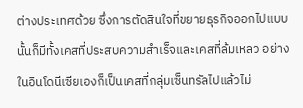ต่างประเทศด้วย ซึ่งการตัดสินใจที่ขยายธุรกิจออกไปแบบนั้นก็มีทั้งเคสที่ประสบความสำเร็จและเคสที่ล้มเหลว อย่างในอินโดนีเซียเองก็เป็นเคสที่กลุ่มเซ็นทรัลไปแล้วไม่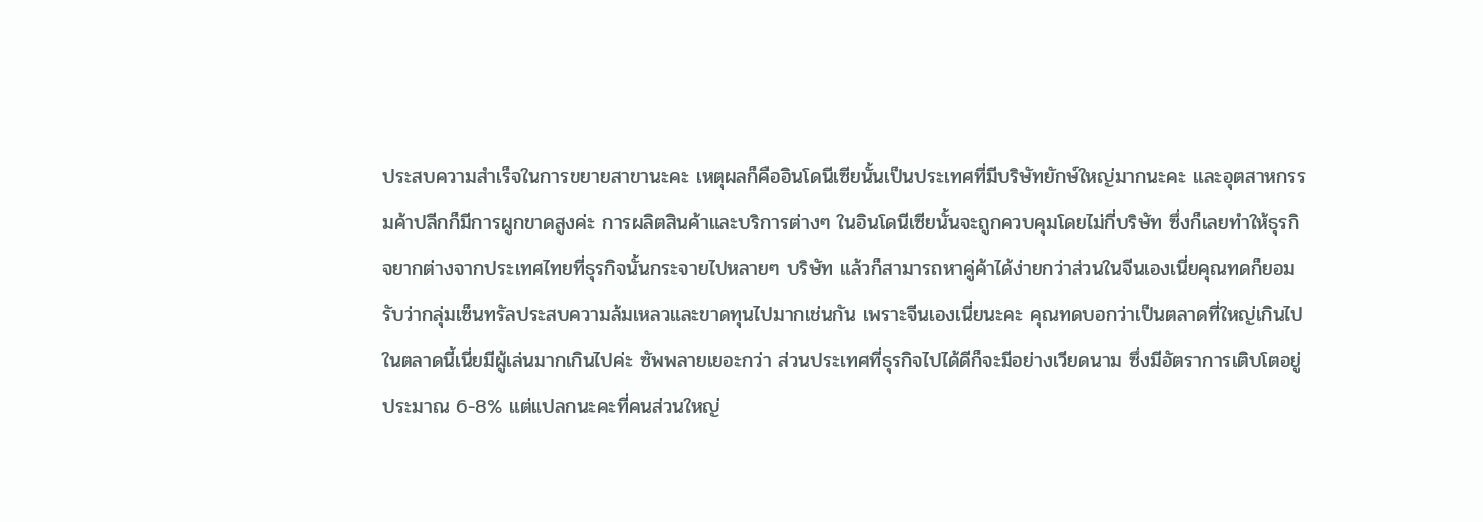ประสบความสำเร็จในการขยายสาขานะคะ เหตุผลก็คืออินโดนีเซียนั้นเป็นประเทศที่มีบริษัทยักษ์ใหญ่มากนะคะ และอุตสาหกรรมค้าปลีกก็มีการผูกขาดสูงค่ะ การผลิตสินค้าและบริการต่างๆ ในอินโดนีเซียนั้นจะถูกควบคุมโดยไม่กี่บริษัท ซึ่งก็เลยทำให้ธุรกิจยากต่างจากประเทศไทยที่ธุรกิจนั้นกระจายไปหลายๆ บริษัท แล้วก็สามารถหาคู่ค้าได้ง่ายกว่าส่วนในจีนเองเนี่ยคุณทดก็ยอมรับว่ากลุ่มเซ็นทรัลประสบความล้มเหลวและขาดทุนไปมากเช่นกัน เพราะจีนเองเนี่ยนะคะ คุณทดบอกว่าเป็นตลาดที่ใหญ่เกินไป ในตลาดนี้เนี่ยมีผู้เล่นมากเกินไปค่ะ ซัพพลายเยอะกว่า ส่วนประเทศที่ธุรกิจไปได้ดีก็จะมีอย่างเวียดนาม ซึ่งมีอัตราการเติบโตอยู่ประมาณ 6-8% แต่แปลกนะคะที่คนส่วนใหญ่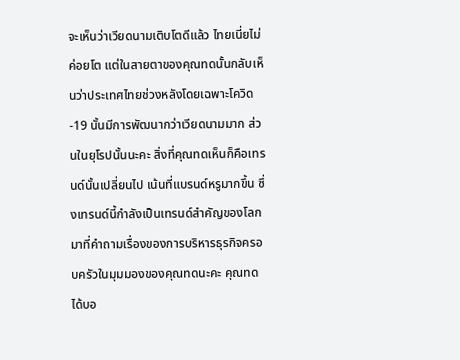จะเห็นว่าเวียดนามเติบโตดีแล้ว ไทยเนี่ยไม่ค่อยโต แต่ในสายตาของคุณทดนั้นกลับเห็นว่าประเทศไทยช่วงหลังโดยเฉพาะโควิด-19 นั้นมีการพัฒนากว่าเวียดนามมาก ส่วนในยุโรปนั้นนะคะ สิ่งที่คุณทดเห็นก็คือเทรนด์นั้นเปลี่ยนไป เน้นที่แบรนด์หรูมากขึ้น ซึ่งเทรนด์นี้กำลังเป็นเทรนด์สำคัญของโลก มาที่คำถามเรื่องของการบริหารธุรกิจครอบครัวในมุมมองของคุณทดนะคะ คุณทดได้บอ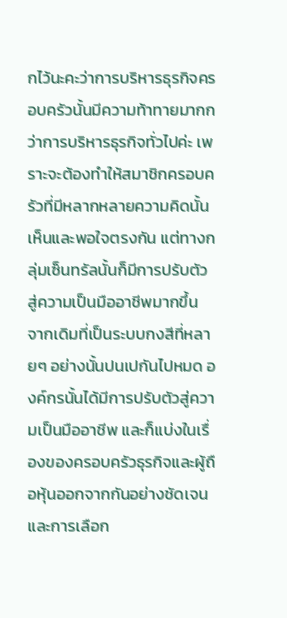กไว้นะคะว่าการบริหารธุรกิจครอบครัวนั้นมีความท้าทายมากกว่าการบริหารธุรกิจทั่วไปค่ะ เพราะจะต้องทำให้สมาชิกครอบครัวที่มีหลากหลายความคิดนั้นเห็นและพอใจตรงกัน แต่ทางกลุ่มเซ็นทรัลนั้นก็มีการปรับตัวสู่ความเป็นมืออาชีพมากขึ้น จากเดิมที่เป็นระบบกงสีที่หลายๆ อย่างนั้นปนเปกันไปหมด องค์กรนั้นได้มีการปรับตัวสู่ความเป็นมืออาชีพ และก็แบ่งในเรื่องของครอบครัวธุรกิจและผู้ถือหุ้นออกจากกันอย่างชัดเจน และการเลือก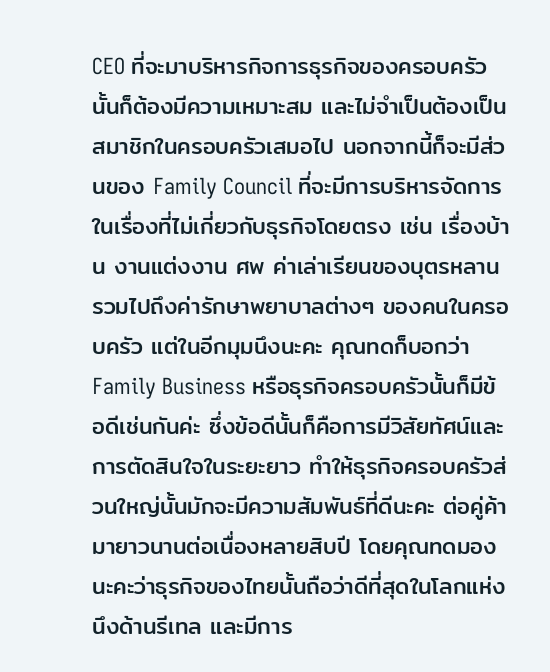CEO ที่จะมาบริหารกิจการธุรกิจของครอบครัวนั้นก็ต้องมีความเหมาะสม และไม่จำเป็นต้องเป็นสมาชิกในครอบครัวเสมอไป นอกจากนี้ก็จะมีส่วนของ Family Council ที่จะมีการบริหารจัดการในเรื่องที่ไม่เกี่ยวกับธุรกิจโดยตรง เช่น เรื่องบ้าน งานแต่งงาน ศพ ค่าเล่าเรียนของบุตรหลาน รวมไปถึงค่ารักษาพยาบาลต่างๆ ของคนในครอบครัว แต่ในอีกมุมนึงนะคะ คุณทดก็บอกว่า Family Business หรือธุรกิจครอบครัวนั้นก็มีข้อดีเช่นกันค่ะ ซึ่งข้อดีนั้นก็คือการมีวิสัยทัศน์และการตัดสินใจในระยะยาว ทำให้ธุรกิจครอบครัวส่วนใหญ่นั้นมักจะมีความสัมพันธ์ที่ดีนะคะ ต่อคู่ค้ามายาวนานต่อเนื่องหลายสิบปี โดยคุณทดมองนะคะว่าธุรกิจของไทยนั้นถือว่าดีที่สุดในโลกแห่งนึงด้านรีเทล และมีการ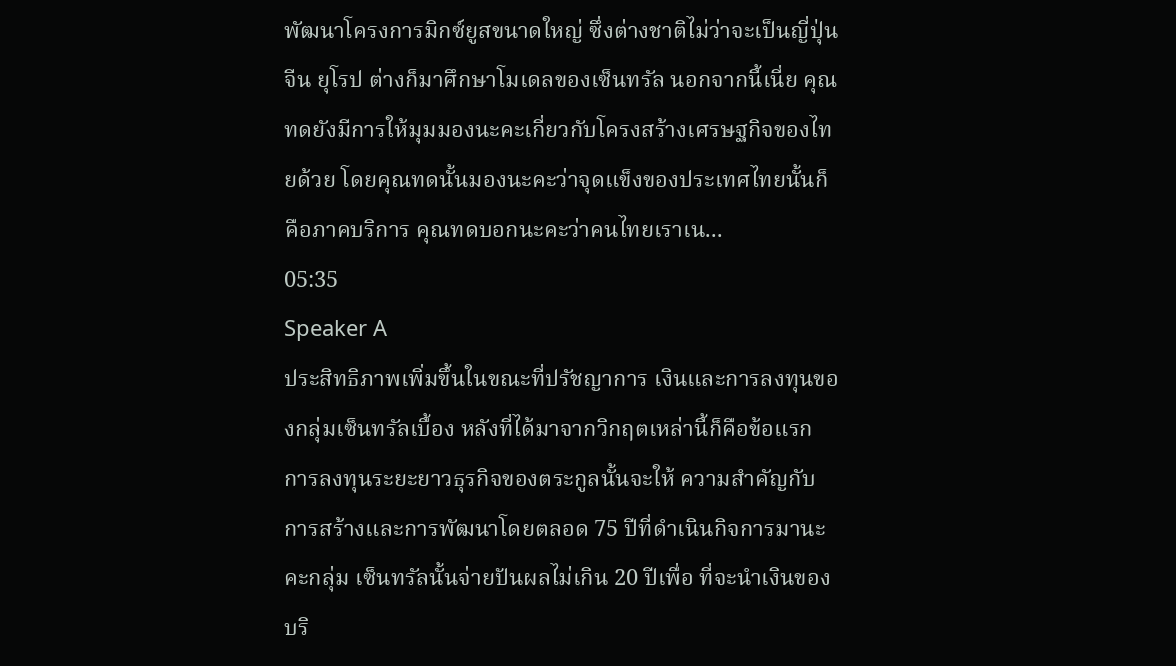พัฒนาโครงการมิกซ์ยูสขนาดใหญ่ ซึ่งต่างชาติไม่ว่าจะเป็นญี่ปุ่น จีน ยุโรป ต่างก็มาศึกษาโมเดลของเซ็นทรัล นอกจากนี้เนี่ย คุณทดยังมีการให้มุมมองนะคะเกี่ยวกับโครงสร้างเศรษฐกิจของไทยด้วย โดยคุณทดนั้นมองนะคะว่าจุดแข็งของประเทศไทยนั้นก็คือภาคบริการ คุณทดบอกนะคะว่าคนไทยเราเน...
05:35
Speaker A
ประสิทธิภาพเพิ่มขึ้นในขณะที่ปรัชญาการ เงินและการลงทุนของกลุ่มเซ็นทรัลเบื้อง หลังที่ได้มาจากวิกฤตเหล่านี้ก็คือข้อแรก การลงทุนระยะยาวธุรกิจของตระกูลนั้นจะให้ ความสำคัญกับการสร้างและการพัฒนาโดยตลอด 75 ปีที่ดำเนินกิจการมานะคะกลุ่ม เซ็นทรัลนั้นจ่ายปันผลไม่เกิน 20 ปีเพื่อ ที่จะนำเงินของบริ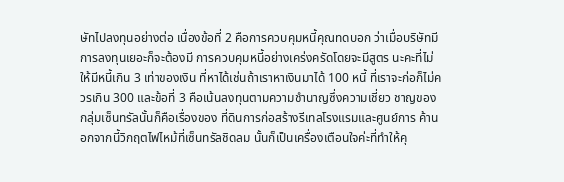ษัทไปลงทุนอย่างต่อ เนื่องข้อที่ 2 คือการควบคุมหนี้คุณทดบอก ว่าเมื่อบริษัทมีการลงทุนเยอะก็จะต้องมี การควบคุมหนี้อย่างเคร่งครัดโดยจะมีสูตร นะคะที่ไม่ให้มีหนี้เกิน 3 เท่าของเงิน ที่หาได้เช่นถ้าเราหาเงินมาได้ 100 หนี้ ที่เราจะก่อก็ไม่ควรเกิน 300 และข้อที่ 3 คือเน้นลงทุนตามความชำนาญซึ่งความเชี่ยว ชาญของกลุ่มเซ็นทรัลนั้นก็คือเรื่องของ ที่ดินการก่อสร้างรีเทลโรงแรมและศูนย์การ ค้านอกจากนี้วิกฤตไฟไหม้ที่เซ็นทรัลชิดลม นั้นก็เป็นเครื่องเตือนใจค่ะที่ทำให้คุ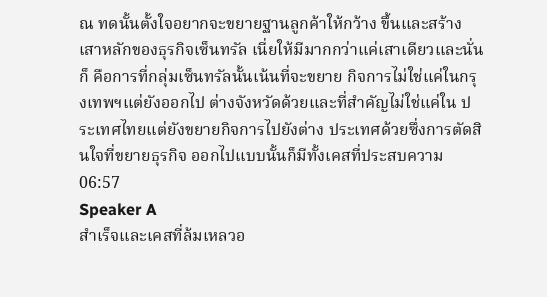ณ ทดนั้นตั้งใจอยากจะขยายฐานลูกค้าให้กว้าง ขึ้นและสร้างเสาหลักของธุรกิจเซ็นทรัล เนี่ยให้มีมากกว่าแค่เสาเดียวและนั่นก็ คือการที่กลุ่มเซ็นทรัลนั้นเน้นที่จะขยาย กิจการไม่ใช่แค่ในกรุงเทพฯแต่ยังออกไป ต่างจังหวัดด้วยและที่สำคัญไม่ใช่แค่ใน ประเทศไทยแต่ยังขยายกิจการไปยังต่าง ประเทศด้วยซึ่งการตัดสินใจที่ขยายธุรกิจ ออกไปแบบนั้นก็มีทั้งเคสที่ประสบความ
06:57
Speaker A
สำเร็จและเคสที่ล้มเหลวอ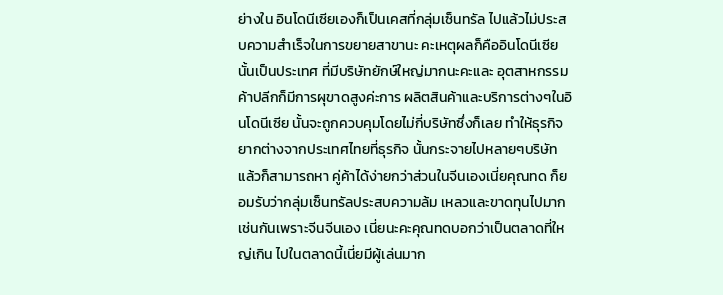ย่างใน อินโดนีเซียเองก็เป็นเคสที่กลุ่มเซ็นทรัล ไปแล้วไม่ประสบความสำเร็จในการขยายสาขานะ คะเหตุผลก็คืออินโดนีเซียนั้นเป็นประเทศ ที่มีบริษัทยักษ์ใหญ่มากนะคะและ อุตสาหกรรมค้าปลีกก็มีการผุขาดสูงค่ะการ ผลิตสินค้าและบริการต่างๆในอินโดนีเซีย นั้นจะถูกควบคุมโดยไม่กี่บริษัทซึ่งก็เลย ทำให้ธุรกิจยากต่างจากประเทศไทยที่ธุรกิจ นั้นกระจายไปหลายๆบริษัทแล้วก็สามารถหา คู่ค้าได้ง่ายกว่าส่วนในจีนเองเนี่ยคุณทด ก็ยอมรับว่ากลุ่มเซ็นทรัลประสบความล้ม เหลวและขาดทุนไปมากเช่นกันเพราะจีนจีนเอง เนี่ยนะคะคุณทดบอกว่าเป็นตลาดที่ใหญ่เกิน ไปในตลาดนี้เนี่ยมีผู้เล่นมาก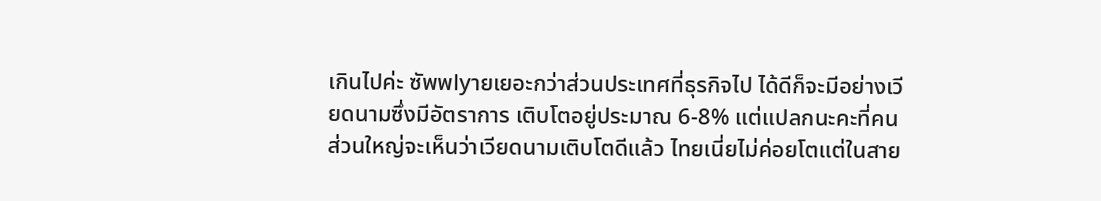เกินไปค่ะ ซัพพlyายเยอะกว่าส่วนประเทศที่ธุรกิจไป ได้ดีก็จะมีอย่างเวียดนามซึ่งมีอัตราการ เติบโตอยู่ประมาณ 6-8% แต่แปลกนะคะที่คน ส่วนใหญ่จะเห็นว่าเวียดนามเติบโตดีแล้ว ไทยเนี่ยไม่ค่อยโตแต่ในสาย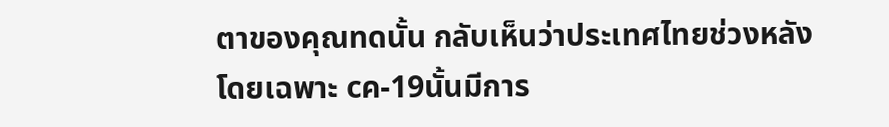ตาของคุณทดนั้น กลับเห็นว่าประเทศไทยช่วงหลังโดยเฉพาะ cค-19นั้นมีการ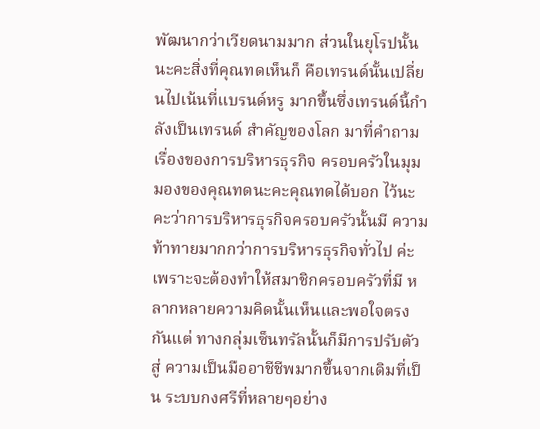พัฒนากว่าเวียดนามมาก ส่วนในยุโรปนั้นนะคะสิ่งที่คุณทดเห็นก็ คือเทรนด์นั้นเปลี่ยนไปเน้นที่แบรนด์หรู มากขึ้นซึ่งเทรนด์นี้กำลังเป็นเทรนด์ สำคัญของโลก มาที่คำถามเรื่องของการบริหารธุรกิจ ครอบครัวในมุมมองของคุณทดนะคะคุณทดได้บอก ไว้นะคะว่าการบริหารธุรกิจครอบครัวนั้นมี ความท้าทายมากกว่าการบริหารธุรกิจทั่วไป ค่ะเพราะจะต้องทำให้สมาชิกครอบครัวที่มี หลากหลายความคิดนั้นเห็นและพอใจตรงกันแต่ ทางกลุ่มเซ็นทรัลนั้นก็มีการปรับตัวสู่ ความเป็นมืออาชีชีพมากขึ้นจากเดิมที่เป็น ระบบกงศรีที่หลายๆอย่าง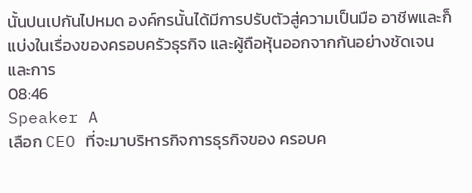นั้นปนเปกันไปหมด องค์กรนั้นได้มีการปรับตัวสู่ความเป็นมือ อาชีพและก็แบ่งในเรื่องของครอบครัวธุรกิจ และผู้ถือหุ้นออกจากกันอย่างชัดเจนและการ
08:46
Speaker A
เลือก CEO ที่จะมาบริหารกิจการธุรกิจของ ครอบค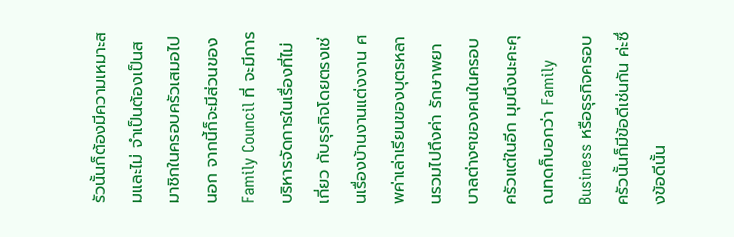รัวนั้นก็ต้องมีความเหมาะสมและไม่ จำเป็นต้องเป็นสมาชิกในครอบครัวเสมอไปนอก จากนี้ก็จะมีส่วนของ Family Council ที่ จะมีการบริหารจัดการในเรื่องที่ไม่เกี่ยว กับธุรกิจโดยตรงเช่นเรื่องบ้านงานแต่งงาน ศพค่าเล่าเรียนของบุตรหลานรวมไปถึงค่า รักษาพยาบาลต่างๆของคนในครอบครัวแต่ในอีก มุมนึงนะคะคุณทดก็บอกว่า Family Business หรือธุรกิจครอบครัวนั้นก็มีข้อดีเช่นกัน ค่ะซึ่งข้อดีนั้น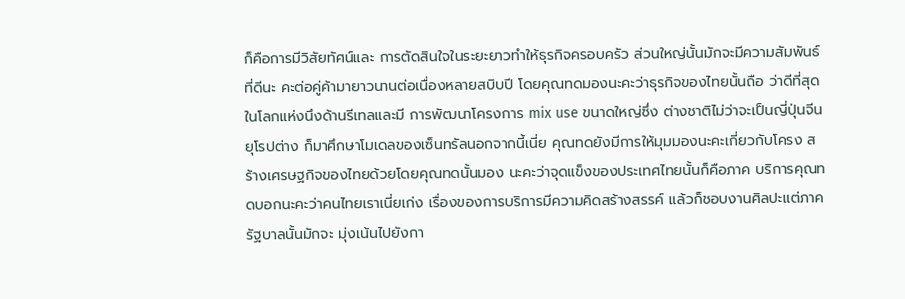ก็คือการมีวิสัยทัศน์และ การตัดสินใจในระยะยาวทำให้ธุรกิจครอบครัว ส่วนใหญ่นั้นมักจะมีความสัมพันธ์ที่ดีนะ คะต่อคู่ค้ามายาวนานต่อเนื่องหลายสบิบปี โดยคุณทดมองนะคะว่าธุรกิจของไทยนั้นถือ ว่าดีที่สุดในโลกแห่งนึงด้านรีเทลและมี การพัฒนาโครงการ mix use ขนาดใหญ่ซึ่ง ต่างชาติไม่ว่าจะเป็นญี่ปุ่นจีนยุโรปต่าง ก็มาศึกษาโมเดลของเซ็นทรัลนอกจากนี้เนี่ย คุณทดยังมีการให้มุมมองนะคะเกี่ยวกับโครง สร้างเศรษฐกิจของไทยด้วยโดยคุณทดนั้นมอง นะคะว่าจุดแข็งของประเทศไทยนั้นก็คือภาค บริการคุณทดบอกนะคะว่าคนไทยเราเนี่ยเก่ง เรื่องของการบริการมีความคิดสร้างสรรค์ แล้วก็ชอบงานศิลปะแต่ภาครัฐบาลนั้นมักจะ มุ่งเน้นไปยังกา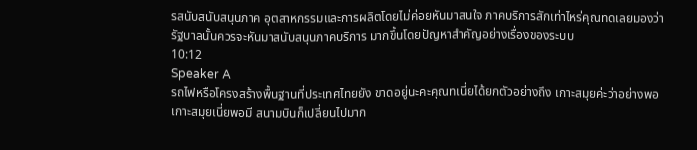รสนับสนับสนุนภาค อุตสาหกรรมและการผลิตโดยไม่ค่อยหันมาสนใจ ภาคบริการสักเท่าไหร่คุณทดเลยมองว่า รัฐบาลนั้นควรจะหันมาสนับสนุนภาคบริการ มากขึ้นโดยปัญหาสำคัญอย่างเรื่องของระบบ
10:12
Speaker A
รถไฟหรือโครงสร้างพื้นฐานที่ประเทศไทยยัง ขาดอยู่นะคะคุณทเนี่ยได้ยกตัวอย่างถึง เกาะสมุยค่ะว่าอย่างพอเกาะสมุยเนี่ยพอมี สนามบินก็เปลี่ยนไปมาก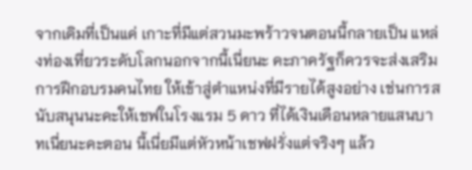จากเดิมที่เป็นแค่ เกาะที่มีแต่สวนมะพร้าวจนตอนนี้กลายเป็น แหล่งท่องเที่ยวระดับโลกนอกจากนี้เนี่ยนะ คะภาครัฐก็ควรจะส่งเสริมการฝึกอบรมคนไทย ให้เข้าสู่ตำแหน่งที่มีรายได้สูงอย่าง เช่นการสนับสนุนนะคะให้เชฟในโรงแรม 5 ดาว ที่ได้เงินเดือนหลายแสนบาทเนี่ยนะคะตอน นี้เนี่ยมีแต่หัวหน้าเชฟฝรั่งแต่จริงๆ แล้ว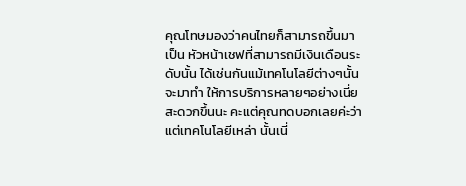คุณโทษมองว่าคนไทยก็สามารถขึ้นมาเป็น หัวหน้าเชฟที่สามารถมีเงินเดือนระดับนั้น ได้เช่นกันแม้เทคโนโลยีต่างๆนั้นจะมาทำ ให้การบริการหลายๆอย่างเนี่ยสะดวกขึ้นนะ คะแต่คุณทดบอกเลยค่ะว่าแต่เทคโนโลยีเหล่า นั้นเนี่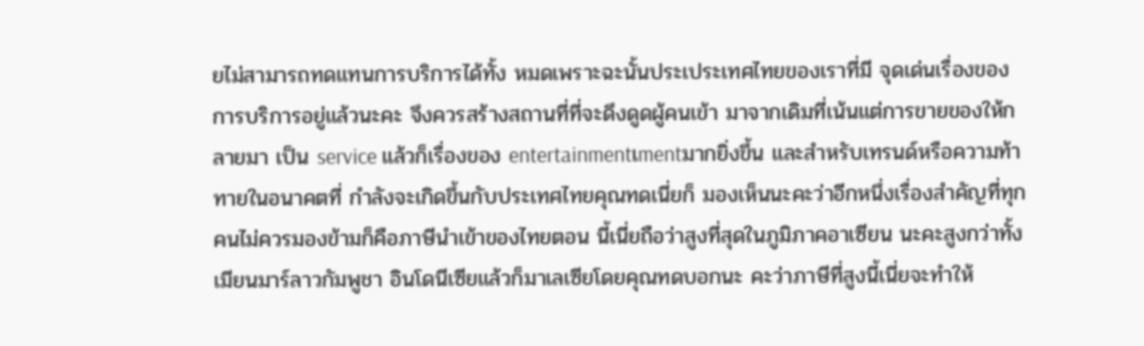ยไม่สามารถทดแทนการบริการได้ทั้ง หมดเพราะฉะนั้นประเประเทศไทยของเราที่มี จุดเด่นเรื่องของการบริการอยู่แล้วนะคะ จึงควรสร้างสถานที่ที่จะดึงดูดผู้คนเข้า มาจากเดิมที่เน้นแต่การขายของให้กลายมา เป็น service แล้วก็เรื่องของ entertainmentเmentมากยิ่งขึ้น และสำหรับเทรนด์หรือความท้าทายในอนาคตที่ กำลังจะเกิดขึ้นกับประเทศไทยคุณทดเนี่ยก็ มองเห็นนะคะว่าอีกหนึ่งเรื่องสำคัญที่ทุก คนไม่ควรมองข้ามก็คือภาษีนำเข้าของไทยตอน นี้เนี่ยถือว่าสูงที่สุดในภูมิภาคอาเซียน นะคะสูงกว่าทั้งเมียนมาร์ลาวกัมพูชา อินโดนีเซียแล้วก็มาเลเซียโดยคุณทดบอกนะ คะว่าภาษีที่สูงนี้เนี่ยจะทำให้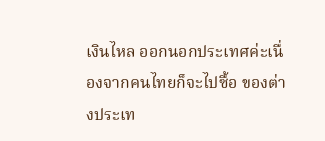เงินไหล ออกนอกประเทศค่ะเนื่องจากคนไทยก็จะไปซื้อ ของต่างประเท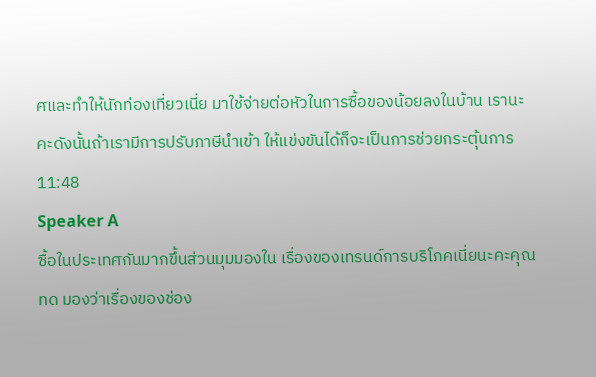ศและทำให้นักท่องเที่ยวเนี่ย มาใช้จ่ายต่อหัวในการซื้อของน้อยลงในบ้าน เรานะคะดังนั้นถ้าเรามีการปรับภาษีนำเข้า ให้แข่งขันได้ก็จะเป็นการช่วยกระตุ้นการ
11:48
Speaker A
ซื้อในประเทศกันมากขึ้นส่วนมุมมองใน เรื่องของเทรนด์การบริโภคเนี่ยนะคะคุณทด มองว่าเรื่องของช่อง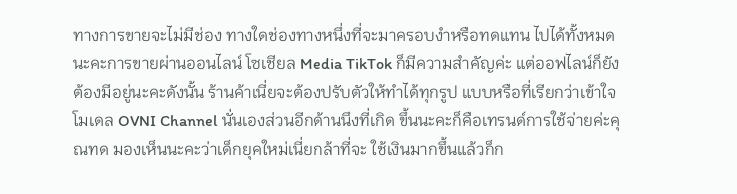ทางการขายจะไม่มีช่อง ทางใดช่องทางหนึ่งที่จะมาครอบงำหรือทดแทน ไปได้ทั้งหมดนะคะการขายผ่านออนไลน์ โซเชียล Media TikTok ก็มีความสำคัญค่ะ แต่ออฟไลน์ก็ยังต้องมีอยู่นะคะดังนั้น ร้านค้าเนี่ยจะต้องปรับตัวให้ทำได้ทุกรูป แบบหรือที่เรียกว่าเข้าใจโมเดล OVNI Channel นั่นเองส่วนอีกด้านนึงที่เกิด ขึ้นนะคะก็คือเทรนด์การใช้จ่ายค่ะคุณทด มองเห็นนะคะว่าเด็กยุคใหม่เนี่ยกล้าที่จะ ใช้เงินมากขึ้นแล้วก็ก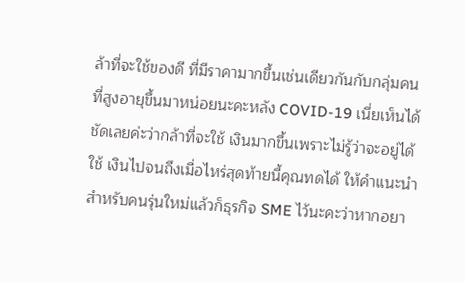ล้าที่จะใช้ของดี ที่มีราคามากขึ้นเช่นเดียวกันกับกลุ่มคน ที่สูงอายุขึ้นมาหน่อยนะคะหลัง COVID-19 เนี่ยเห็นได้ชัดเลยค่ะว่ากล้าที่จะใช้ เงินมากขึ้นเพราะไม่รู้ว่าจะอยู่ได้ใช้ เงินไปจนถึงเมื่อไหร่สุดท้ายนี้คุณทดได้ ให้คำแนะนำสำหรับคนรุ่นใหม่แล้วก็ธุรกิจ SME ไว้นะคะว่าหากอยา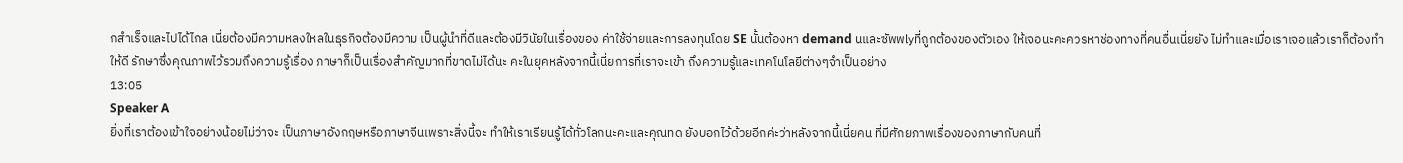กสำเร็จและไปได้ไกล เนี่ยต้องมีความหลงใหลในธุรกิจต้องมีความ เป็นผู้นำที่ดีและต้องมีวินัยในเรื่องของ ค่าใช้จ่ายและการลงทุนโดย SE นั้นต้องหา demand นและซัพพlyที่ถูกต้องของตัวเอง ให้เจอนะคะควรหาช่องทางที่คนอื่นเนี่ยยัง ไม่ทำและเมื่อเราเจอแล้วเราก็ต้องทำให้ดี รักษาซึ่งคุณภาพไว้รวมถึงความรู้เรื่อง ภาษาก็เป็นเรื่องสำคัญมากที่ขาดไม่ได้นะ คะในยุคหลังจากนี้เนี่ยการที่เราจะเข้า ถึงความรู้และเทคโนโลยีต่างๆจำเป็นอย่าง
13:05
Speaker A
ยิ่งที่เราต้องเข้าใจอย่างน้อยไม่ว่าจะ เป็นภาษาอังกฤษหรือภาษาจีนเพราะสิ่งนี้จะ ทำให้เราเรียนรู้ได้ทั่วโลกนะคะและคุณทด ยังบอกไว้ด้วยอีกค่ะว่าหลังจากนี้เนี่ยคน ที่มีศักยภาพเรื่องของภาษากับคนที่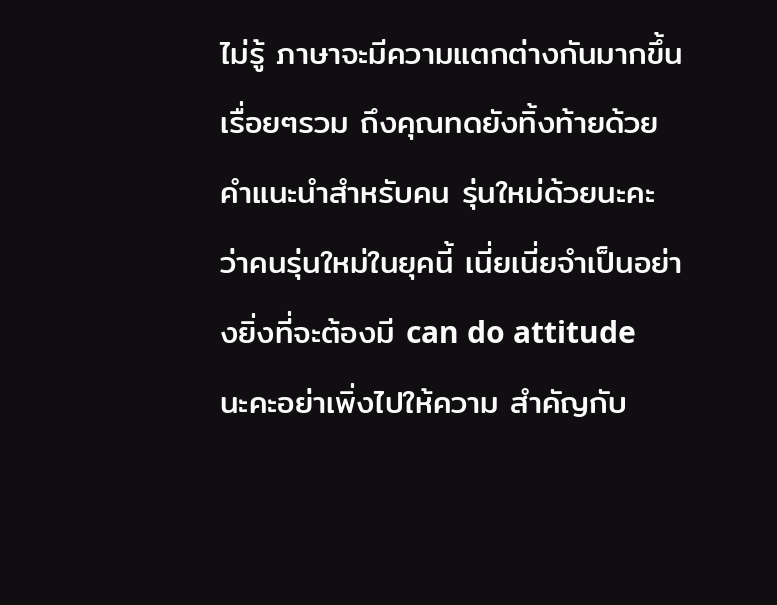ไม่รู้ ภาษาจะมีความแตกต่างกันมากขึ้นเรื่อยๆรวม ถึงคุณทดยังทิ้งท้ายด้วยคำแนะนำสำหรับคน รุ่นใหม่ด้วยนะคะว่าคนรุ่นใหม่ในยุคนี้ เนี่ยเนี่ยจำเป็นอย่างยิ่งที่จะต้องมี can do attitude นะคะอย่าเพิ่งไปให้ความ สำคัญกับ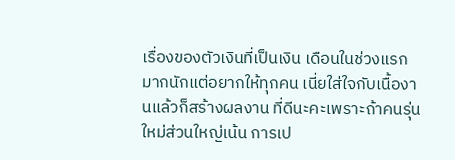เรื่องของตัวเงินที่เป็นเงิน เดือนในช่วงแรกมากนักแต่อยากให้ทุกคน เนี่ยใส่ใจกับเนื้องานแล้วก็สร้างผลงาน ที่ดีนะคะเพราะถ้าคนรุ่นใหม่ส่วนใหญ่เน้น การเป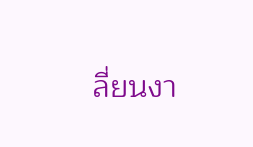ลี่ยนงา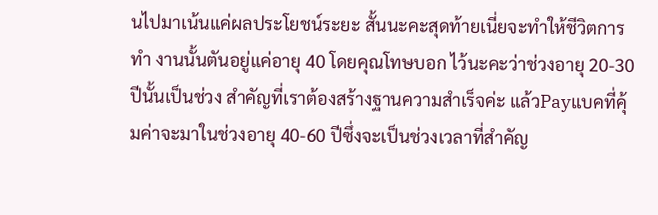นไปมาเน้นแค่ผลประโยชน์ระยะ สั้นนะคะสุดท้ายเนี่ยจะทำให้ชีวิตการทำ งานนั้นตันอยู่แค่อายุ 40 โดยคุณโทษบอก ไว้นะคะว่าช่วงอายุ 20-30 ปีนั้นเป็นช่วง สำคัญที่เราต้องสร้างฐานความสำเร็จค่ะ แล้วPayแบคที่คุ้มค่าจะมาในช่วงอายุ 40-60 ปีซึ่งจะเป็นช่วงเวลาที่สำคัญ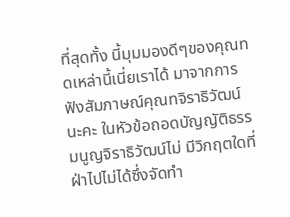ที่สุดทั้ง นี้มุมมองดีๆของคุณทดเหล่านี้เนี่ยเราได้ มาจากการฟังสัมภาษณ์คุณทจิราธิวัฒน์นะคะ ในหัวข้อถอดบัญญัติธรรมนูญจิราธิวัฒน์ไม่ มีวิกฤตใดที่ฝ่าไปไม่ได้ซึ่งจัดทำ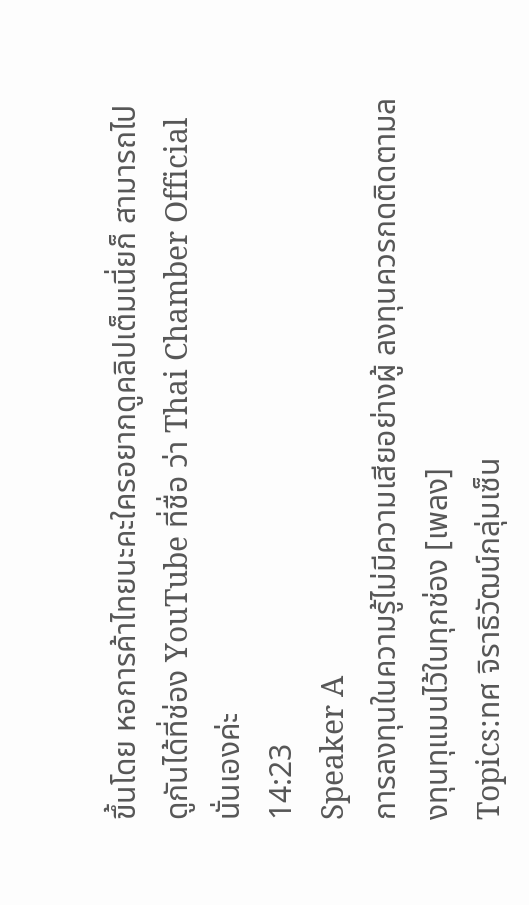ขึ้นโดย หอการค้าไทยนะคะใครอยากดูคลิปเต็มเนี่ยก็ สามารถไปดูกันได้ที่ช่อง YouTube ที่ชื่อ ว่า Thai Chamber Official นั่นเองค่ะ
14:23
Speaker A
การลงทุนในความรู้ไม่มีความเสียอย่างผู้ ลงทุนควรกดติดตามลงทุนทุแมนไว้ในทุกช่อง [เพลง]
Topics:ทศ จิราธิวัฒน์กลุ่มเซ็น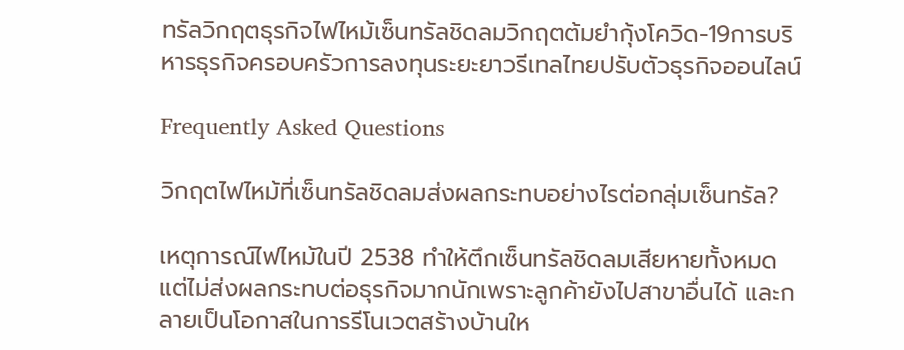ทรัลวิกฤตธุรกิจไฟไหม้เซ็นทรัลชิดลมวิกฤตต้มยำกุ้งโควิด-19การบริหารธุรกิจครอบครัวการลงทุนระยะยาวรีเทลไทยปรับตัวธุรกิจออนไลน์

Frequently Asked Questions

วิกฤตไฟไหม้ที่เซ็นทรัลชิดลมส่งผลกระทบอย่างไรต่อกลุ่มเซ็นทรัล?

เหตุการณ์ไฟไหม้ในปี 2538 ทำให้ตึกเซ็นทรัลชิดลมเสียหายทั้งหมด แต่ไม่ส่งผลกระทบต่อธุรกิจมากนักเพราะลูกค้ายังไปสาขาอื่นได้ และกลายเป็นโอกาสในการรีโนเวตสร้างบ้านให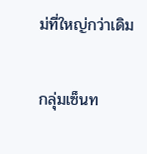ม่ที่ใหญ่กว่าเดิม

กลุ่มเซ็นท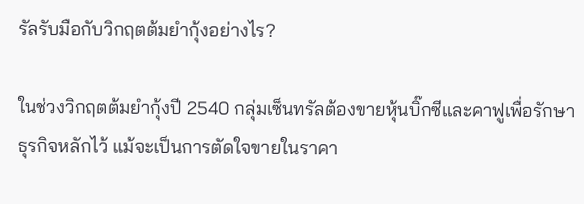รัลรับมือกับวิกฤตต้มยำกุ้งอย่างไร?

ในช่วงวิกฤตต้มยำกุ้งปี 2540 กลุ่มเซ็นทรัลต้องขายหุ้นบิ๊กซีและคาฟูเพื่อรักษาธุรกิจหลักไว้ แม้จะเป็นการตัดใจขายในราคา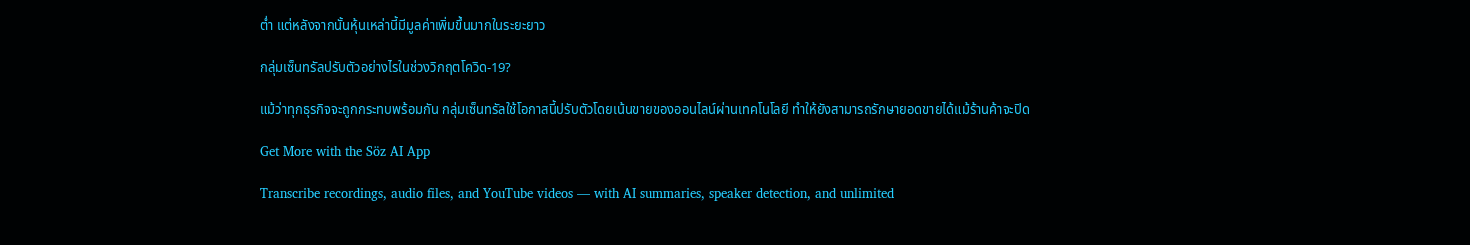ต่ำ แต่หลังจากนั้นหุ้นเหล่านี้มีมูลค่าเพิ่มขึ้นมากในระยะยาว

กลุ่มเซ็นทรัลปรับตัวอย่างไรในช่วงวิกฤตโควิด-19?

แม้ว่าทุกธุรกิจจะถูกกระทบพร้อมกัน กลุ่มเซ็นทรัลใช้โอกาสนี้ปรับตัวโดยเน้นขายของออนไลน์ผ่านเทคโนโลยี ทำให้ยังสามารถรักษายอดขายได้แม้ร้านค้าจะปิด

Get More with the Söz AI App

Transcribe recordings, audio files, and YouTube videos — with AI summaries, speaker detection, and unlimited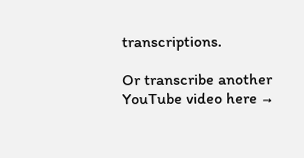transcriptions.

Or transcribe another YouTube video here →